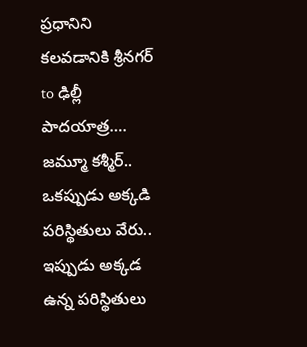ప్రధానిని కలవడానికి శ్రీనగర్ to ఢిల్లీ పాదయాత్ర….
జమ్మూ కశ్మీర్.. ఒకప్పుడు అక్కడి పరిస్థితులు వేరు.. ఇప్పుడు అక్కడ ఉన్న పరిస్థితులు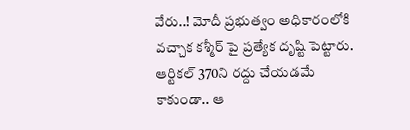వేరు..! మోదీ ప్రభుత్వం అధికారంలోకి వచ్చాక కశ్మీర్ పై ప్రత్యేక దృష్టి పెట్టారు. ఆర్టికల్ 370ని రద్దు చేయడమే కాకుండా.. ఆ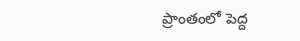ప్రాంతంలో పెద్ద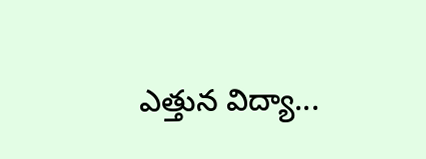ఎత్తున విద్యా...